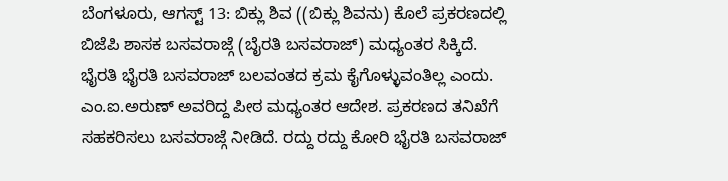ಬೆಂಗಳೂರು, ಆಗಸ್ಟ್ 13: ಬಿಕ್ಲು ಶಿವ ((ಬಿಕ್ಲು ಶಿವನು) ಕೊಲೆ ಪ್ರಕರಣದಲ್ಲಿ ಬಿಜೆಪಿ ಶಾಸಕ ಬಸವರಾಜ್ಗೆ (ಬೈರತಿ ಬಸವರಾಜ್) ಮಧ್ಯಂತರ ಸಿಕ್ಕಿದೆ. ಭೈರತಿ ಭೈರತಿ ಬಸವರಾಜ್ ಬಲವಂತದ ಕ್ರಮ ಕೈಗೊಳ್ಳುವಂತಿಲ್ಲ ಎಂದು. ಎಂ.ಐ.ಅರುಣ್ ಅವರಿದ್ದ ಪೀಠ ಮಧ್ಯಂತರ ಆದೇಶ. ಪ್ರಕರಣದ ತನಿಖೆಗೆ ಸಹಕರಿಸಲು ಬಸವರಾಜ್ಗೆ ನೀಡಿದೆ. ರದ್ದು ರದ್ದು ಕೋರಿ ಭೈರತಿ ಬಸವರಾಜ್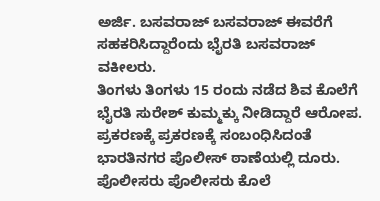ಅರ್ಜಿ. ಬಸವರಾಜ್ ಬಸವರಾಜ್ ಈವರೆಗೆ ಸಹಕರಿಸಿದ್ದಾರೆಂದು ಭೈರತಿ ಬಸವರಾಜ್ ವಕೀಲರು.
ತಿಂಗಳು ತಿಂಗಳು 15 ರಂದು ನಡೆದ ಶಿವ ಕೊಲೆಗೆ ಭೈರತಿ ಸುರೇಶ್ ಕುಮ್ಮಕ್ಕು ನೀಡಿದ್ದಾರೆ ಆರೋಪ. ಪ್ರಕರಣಕ್ಕೆ ಪ್ರಕರಣಕ್ಕೆ ಸಂಬಂಧಿಸಿದಂತೆ ಭಾರತಿನಗರ ಪೊಲೀಸ್ ಠಾಣೆಯಲ್ಲಿ ದೂರು. ಪೊಲೀಸರು ಪೊಲೀಸರು ಕೊಲೆ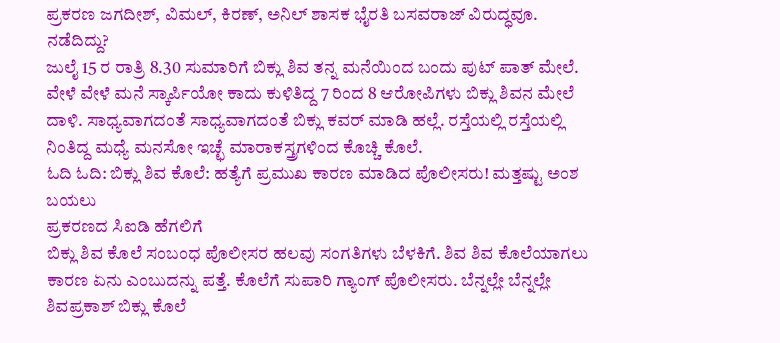ಪ್ರಕರಣ ಜಗದೀಶ್, ವಿಮಲ್, ಕಿರಣ್, ಅನಿಲ್ ಶಾಸಕ ಭೈರತಿ ಬಸವರಾಜ್ ವಿರುದ್ಧವೂ.
ನಡೆದಿದ್ದು?
ಜುಲೈ 15 ರ ರಾತ್ರಿ 8.30 ಸುಮಾರಿಗೆ ಬಿಕ್ಲು ಶಿವ ತನ್ನ ಮನೆಯಿಂದ ಬಂದು ಪುಟ್ ಪಾತ್ ಮೇಲೆ. ವೇಳೆ ವೇಳೆ ಮನೆ ಸ್ಕಾರ್ಪಿಯೋ ಕಾದು ಕುಳಿತಿದ್ದ 7 ರಿಂದ 8 ಆರೋಪಿಗಳು ಬಿಕ್ಲು ಶಿವನ ಮೇಲೆ ದಾಳಿ. ಸಾಧ್ಯವಾಗದಂತೆ ಸಾಧ್ಯವಾಗದಂತೆ ಬಿಕ್ಲು ಕವರ್ ಮಾಡಿ ಹಲ್ಲೆ. ರಸ್ತೆಯಲ್ಲಿ ರಸ್ತೆಯಲ್ಲಿ ನಿಂತಿದ್ದ ಮಧ್ಯೆ ಮನಸೋ ಇಚ್ಛೆ ಮಾರಾಕಸ್ತ್ರಗಳಿಂದ ಕೊಚ್ಚಿ ಕೊಲೆ.
ಓದಿ ಓದಿ: ಬಿಕ್ಲು ಶಿವ ಕೊಲೆ: ಹತ್ಯೆಗೆ ಪ್ರಮುಖ ಕಾರಣ ಮಾಡಿದ ಪೊಲೀಸರು! ಮತ್ತಷ್ಟು ಅಂಶ ಬಯಲು
ಪ್ರಕರಣದ ಸಿಐಡಿ ಹೆಗಲಿಗೆ
ಬಿಕ್ಲು ಶಿವ ಕೊಲೆ ಸಂಬಂಧ ಪೊಲೀಸರ ಹಲವು ಸಂಗತಿಗಳು ಬೆಳಕಿಗೆ. ಶಿವ ಶಿವ ಕೊಲೆಯಾಗಲು ಕಾರಣ ಏನು ಎಂಬುದನ್ನು ಪತ್ತೆ. ಕೊಲೆಗೆ ಸುಪಾರಿ ಗ್ಯಾಂಗ್ ಪೊಲೀಸರು. ಬೆನ್ನಲ್ಲೇ ಬೆನ್ನಲ್ಲೇ ಶಿವಪ್ರಕಾಶ್ ಬಿಕ್ಲು ಕೊಲೆ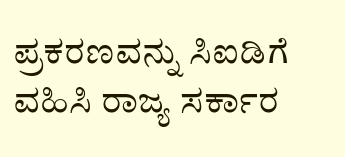ಪ್ರಕರಣವನ್ನು ಸಿಐಡಿಗೆ ವಹಿಸಿ ರಾಜ್ಯ ಸರ್ಕಾರ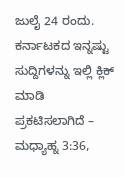ಜುಲೈ 24 ರಂದು.
ಕರ್ನಾಟಕದ ಇನ್ನಷ್ಟು ಸುದ್ದಿಗಳನ್ನು ಇಲ್ಲಿ ಕ್ಲಿಕ್ ಮಾಡಿ
ಪ್ರಕಟಿಸಲಾಗಿದೆ – ಮಧ್ಯಾಹ್ನ 3:36,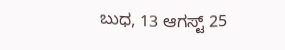ಬುಧ, 13 ಆಗಸ್ಟ್ 25